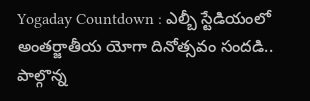Yogaday Countdown : ఎల్బీ స్టేడియంలో అంతర్జాతీయ యోగా దినోత్సవం సందడి.. పాల్గొన్న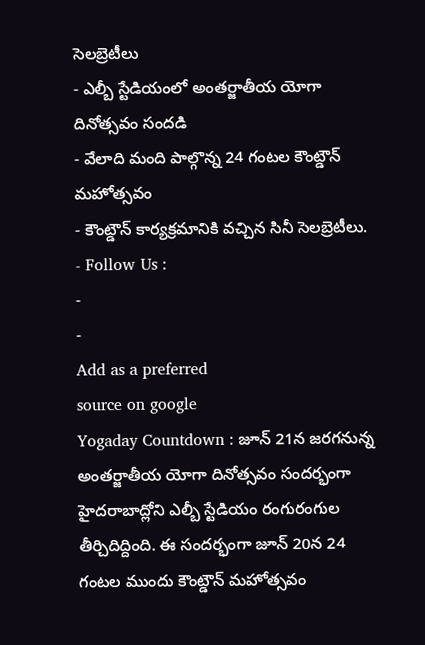సెలబ్రెటీలు
- ఎల్బీ స్టేడియంలో అంతర్జాతీయ యోగా దినోత్సవం సందడి
- వేలాది మంది పాల్గొన్న 24 గంటల కౌంట్డౌన్ మహోత్సవం
- కౌంట్డౌన్ కార్యక్రమానికి వచ్చిన సినీ సెలబ్రెటీలు.
- Follow Us :
-
-
Add as a preferred
source on google
Yogaday Countdown : జూన్ 21న జరగనున్న అంతర్జాతీయ యోగా దినోత్సవం సందర్భంగా హైదరాబాద్లోని ఎల్బీ స్టేడియం రంగురంగుల తీర్చిదిద్దింది. ఈ సందర్భంగా జూన్ 20న 24 గంటల ముందు కౌంట్డౌన్ మహోత్సవం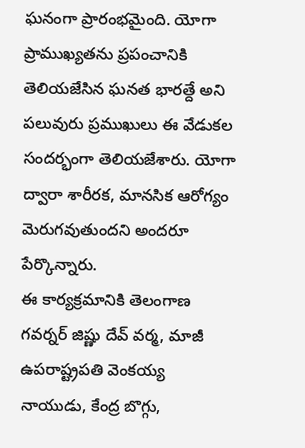ఘనంగా ప్రారంభమైంది. యోగా ప్రాముఖ్యతను ప్రపంచానికి తెలియజేసిన ఘనత భారత్దే అని పలువురు ప్రముఖులు ఈ వేడుకల సందర్భంగా తెలియజేశారు. యోగా ద్వారా శారీరక, మానసిక ఆరోగ్యం మెరుగవుతుందని అందరూ పేర్కొన్నారు.
ఈ కార్యక్రమానికి తెలంగాణ గవర్నర్ జిష్ణు దేవ్ వర్మ, మాజీ ఉపరాష్ట్రపతి వెంకయ్య నాయుడు, కేంద్ర బొగ్గు,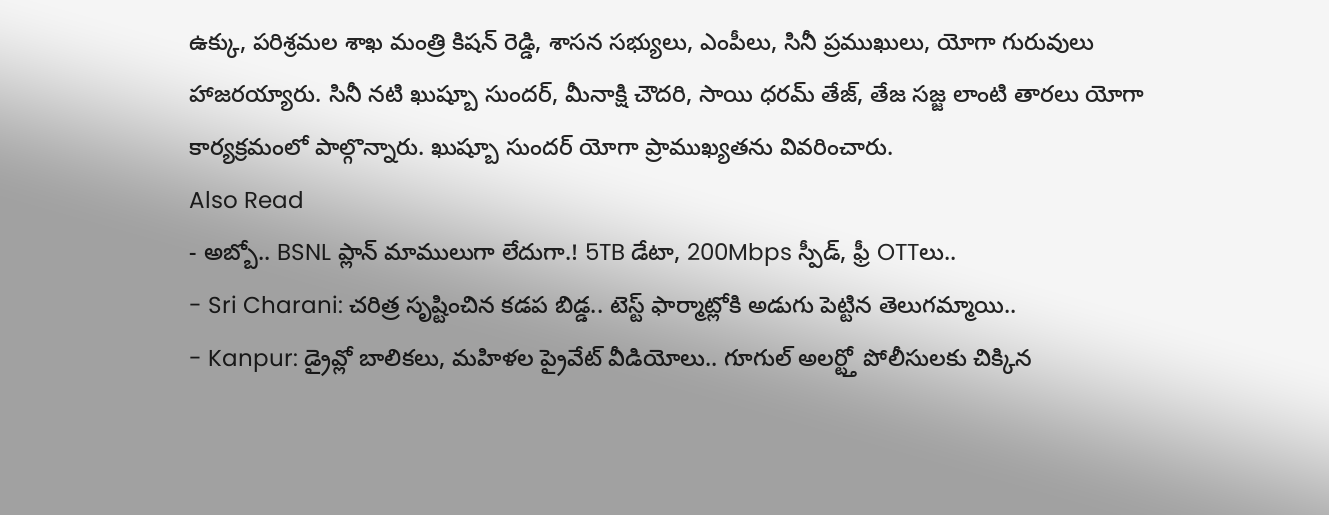ఉక్కు, పరిశ్రమల శాఖ మంత్రి కిషన్ రెడ్డి, శాసన సభ్యులు, ఎంపీలు, సినీ ప్రముఖులు, యోగా గురువులు హాజరయ్యారు. సినీ నటి ఖుష్బూ సుందర్, మీనాక్షి చౌదరి, సాయి ధరమ్ తేజ్, తేజ సజ్జ లాంటి తారలు యోగా కార్యక్రమంలో పాల్గొన్నారు. ఖుష్బూ సుందర్ యోగా ప్రాముఖ్యతను వివరించారు.
Also Read
- అబ్బో.. BSNL ప్లాన్ మాములుగా లేదుగా.! 5TB డేటా, 200Mbps స్పీడ్, ఫ్రీ OTTలు..
- Sri Charani: చరిత్ర సృష్టించిన కడప బిడ్డ.. టెస్ట్ ఫార్మాట్లోకి అడుగు పెట్టిన తెలుగమ్మాయి..
- Kanpur: డ్రైవ్లో బాలికలు, మహిళల ప్రైవేట్ వీడియోలు.. గూగుల్ అలర్ట్తో పోలీసులకు చిక్కిన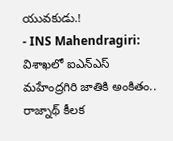యువకుడు.!
- INS Mahendragiri: విశాఖలో ఐఎన్ఎస్ మహేంద్రగిరి జాతికి అంకితం.. రాజ్నాథ్ కీలక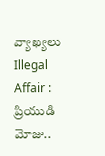వ్యాఖ్యలు
Illegal Affair : ప్రియుడి మోజు..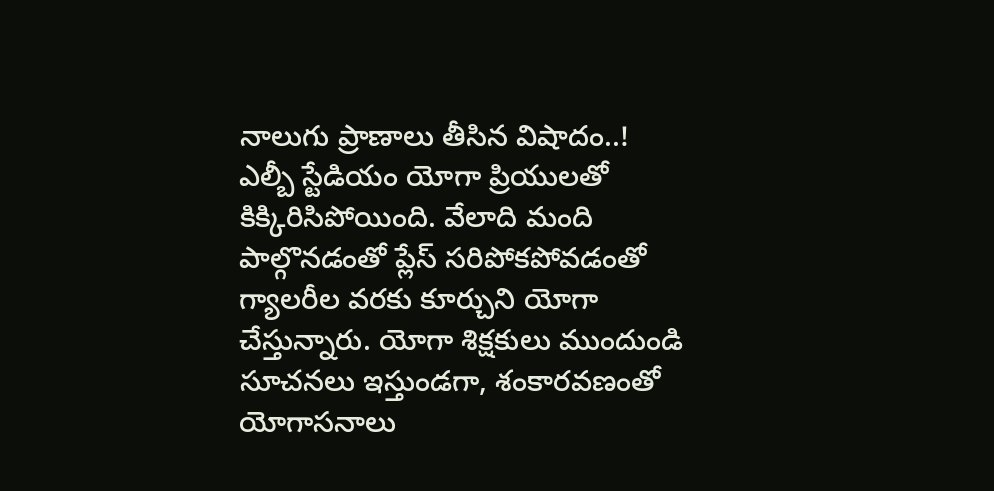నాలుగు ప్రాణాలు తీసిన విషాదం..!
ఎల్బీ స్టేడియం యోగా ప్రియులతో కిక్కిరిసిపోయింది. వేలాది మంది పాల్గొనడంతో ప్లేస్ సరిపోకపోవడంతో గ్యాలరీల వరకు కూర్చుని యోగా చేస్తున్నారు. యోగా శిక్షకులు ముందుండి సూచనలు ఇస్తుండగా, శంకారవణంతో యోగాసనాలు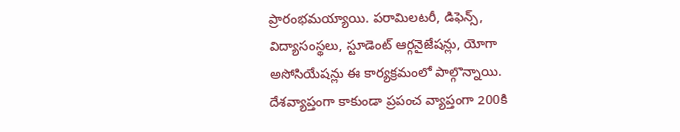ప్రారంభమయ్యాయి. పరామిలటరీ, డిఫెన్స్, విద్యాసంస్థలు, స్టూడెంట్ ఆర్గనైజేషన్లు, యోగా అసోసియేషన్లు ఈ కార్యక్రమంలో పాల్గొన్నాయి.
దేశవ్యాప్తంగా కాకుండా ప్రపంచ వ్యాప్తంగా 200కి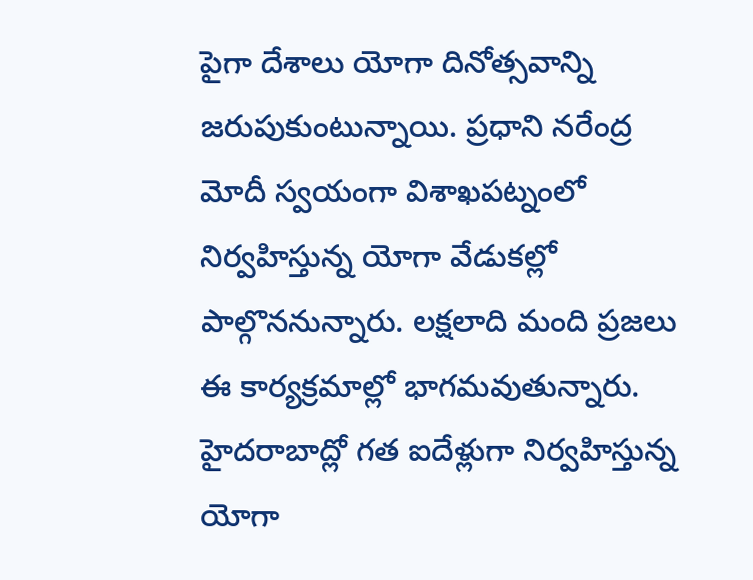పైగా దేశాలు యోగా దినోత్సవాన్ని జరుపుకుంటున్నాయి. ప్రధాని నరేంద్ర మోదీ స్వయంగా విశాఖపట్నంలో నిర్వహిస్తున్న యోగా వేడుకల్లో పాల్గొననున్నారు. లక్షలాది మంది ప్రజలు ఈ కార్యక్రమాల్లో భాగమవుతున్నారు.
హైదరాబాద్లో గత ఐదేళ్లుగా నిర్వహిస్తున్న యోగా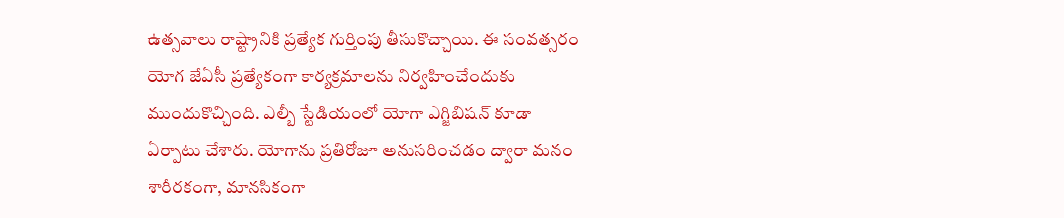ఉత్సవాలు రాష్ట్రానికి ప్రత్యేక గుర్తింపు తీసుకొచ్చాయి. ఈ సంవత్సరం యోగ జేఏసీ ప్రత్యేకంగా కార్యక్రమాలను నిర్వహించేందుకు ముందుకొచ్చింది. ఎల్బీ స్టేడియంలో యోగా ఎగ్జిబిషన్ కూడా ఏర్పాటు చేశారు. యోగాను ప్రతిరోజూ అనుసరించడం ద్వారా మనం శారీరకంగా, మానసికంగా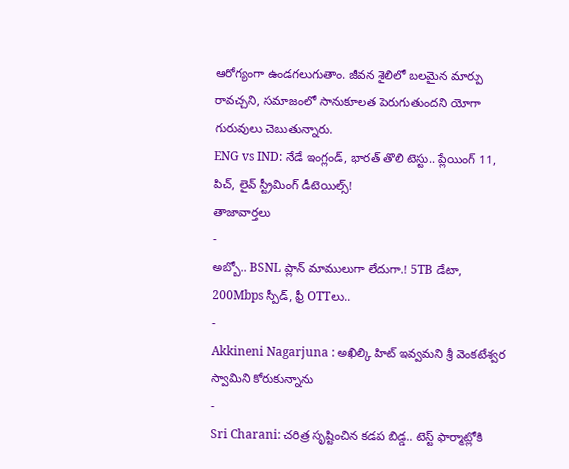ఆరోగ్యంగా ఉండగలుగుతాం. జీవన శైలిలో బలమైన మార్పు రావచ్చని, సమాజంలో సానుకూలత పెరుగుతుందని యోగా గురువులు చెబుతున్నారు.
ENG vs IND: నేడే ఇంగ్లండ్, భారత్ తొలి టెస్టు.. ప్లేయింగ్ 11, పిచ్, లైవ్ స్ట్రీమింగ్ డీటెయిల్స్!
తాజావార్తలు
-
అబ్బో.. BSNL ప్లాన్ మాములుగా లేదుగా.! 5TB డేటా, 200Mbps స్పీడ్, ఫ్రీ OTTలు..
-
Akkineni Nagarjuna : అఖిల్కి హిట్ ఇవ్వమని శ్రీ వెంకటేశ్వర స్వామిని కోరుకున్నాను
-
Sri Charani: చరిత్ర సృష్టించిన కడప బిడ్డ.. టెస్ట్ ఫార్మాట్లోకి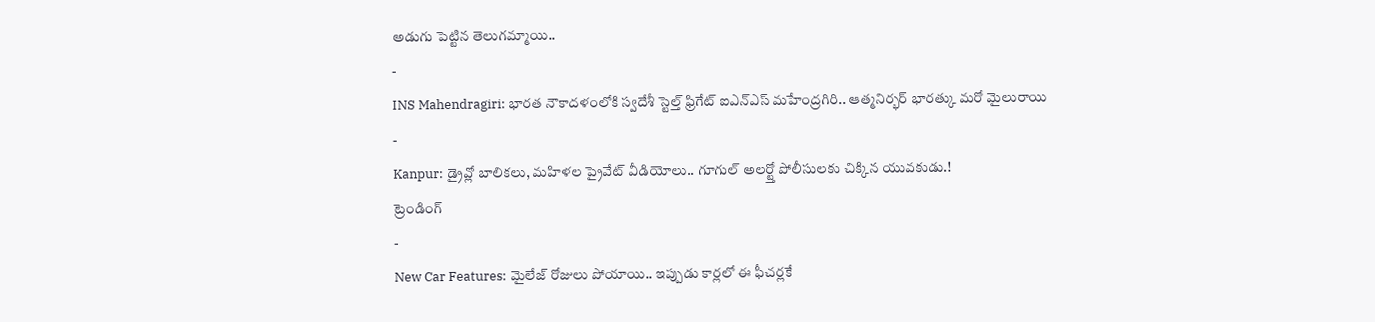అడుగు పెట్టిన తెలుగమ్మాయి..
-
INS Mahendragiri: భారత నౌకాదళంలోకి స్వదేశీ స్టెల్త్ ఫ్రిగేట్ ఐఎన్ఎస్ మహేంద్రగిరి.. ఆత్మనిర్భర్ భారత్కు మరో మైలురాయి
-
Kanpur: డ్రైవ్లో బాలికలు, మహిళల ప్రైవేట్ వీడియోలు.. గూగుల్ అలర్ట్తో పోలీసులకు చిక్కిన యువకుడు.!
ట్రెండింగ్
-
New Car Features: మైలేజ్ రోజులు పోయాయి.. ఇప్పుడు కార్లలో ఈ ఫీచర్లకే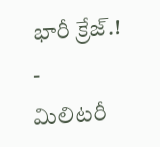భారీ క్రేజ్.!
-
మిలిటరీ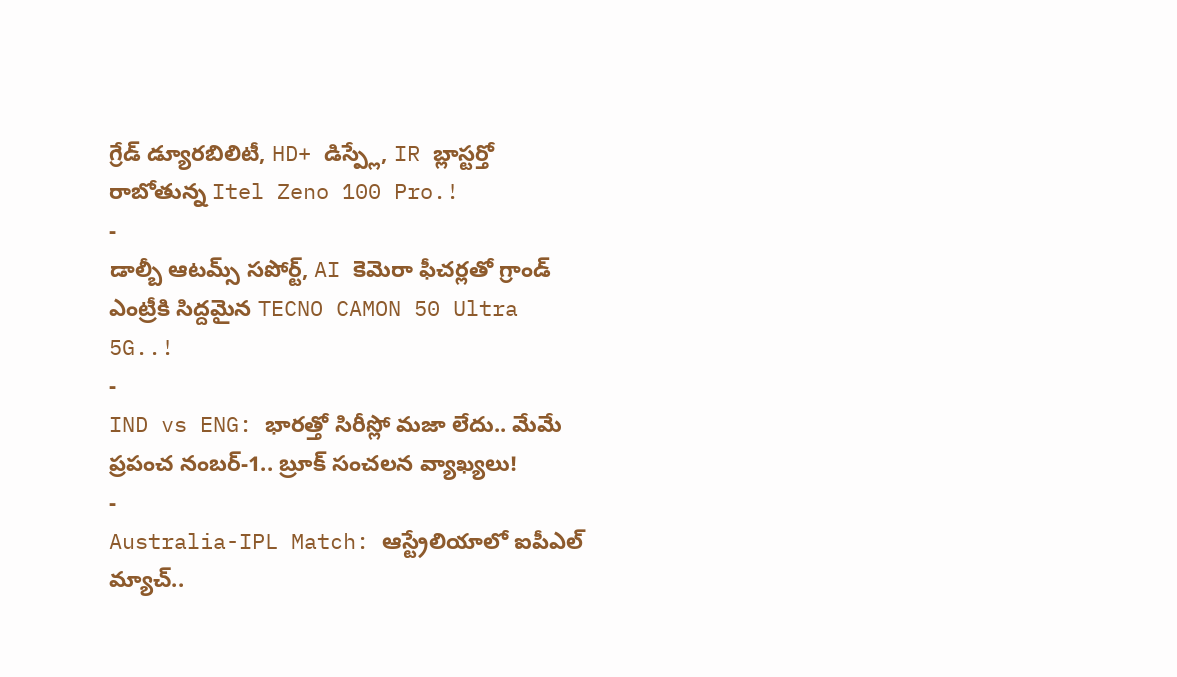గ్రేడ్ డ్యూరబిలిటీ, HD+ డిస్ప్లే, IR బ్లాస్టర్తో రాబోతున్న Itel Zeno 100 Pro.!
-
డాల్బీ ఆటమ్స్ సపోర్ట్, AI కెమెరా ఫీచర్లతో గ్రాండ్ ఎంట్రీకి సిద్దమైన TECNO CAMON 50 Ultra 5G..!
-
IND vs ENG: భారత్తో సిరీస్లో మజా లేదు.. మేమే ప్రపంచ నంబర్-1.. బ్రూక్ సంచలన వ్యాఖ్యలు!
-
Australia-IPL Match: ఆస్ట్రేలియాలో ఐపీఎల్ మ్యాచ్..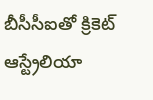బీసీసీఐతో క్రికెట్ ఆస్ట్రేలియా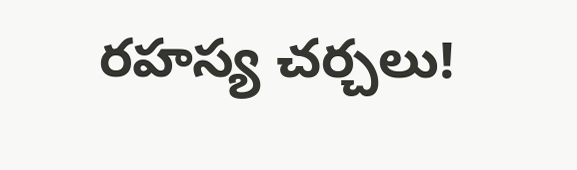రహస్య చర్చలు!